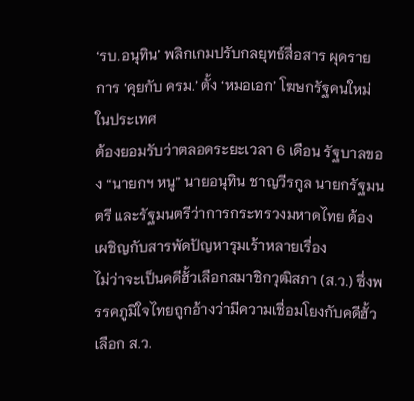‘รบ.อนุทิน’ พลิกเกมปรับกลยุทธ์สื่อสาร ผุดรายการ ‘คุยกับ ครม.’ ตั้ง ‘หมอเอก’ โฆษกรัฐคนใหม่
ในประเทศ
ต้องยอมรับว่าตลอดระยะเวลา 6 เดือน รัฐบาลของ “นายกฯ หนู” นายอนุทิน ชาญวีรกูล นายกรัฐมนตรี และรัฐมนตรีว่าการกระทรวงมหาดไทย ต้องเผชิญกับสารพัดปัญหารุมเร้าหลายเรื่อง
ไม่ว่าจะเป็นคดีฮั้วเลือกสมาชิกวุฒิสภา (ส.ว.) ซึ่งพรรคภูมิใจไทยถูกอ้างว่ามีความเชื่อมโยงกับคดีฮั้วเลือก ส.ว.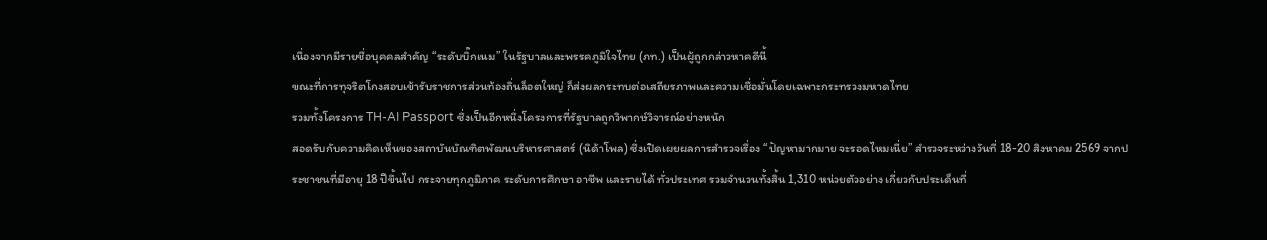เนื่องจากมีรายชื่อบุคคลสำคัญ “ระดับบิ๊กเนม” ในรัฐบาลและพรรคภูมิใจไทย (ภท.) เป็นผู้ถูกกล่าวหาคดีนี้
ขณะที่การทุจริตโกงสอบเข้ารับราชการส่วนท้องถิ่นล็อตใหญ่ ก็ส่งผลกระทบต่อเสถียรภาพและความเชื่อมั่นโดยเฉพาะกระทรวงมหาดไทย
รวมทั้งโครงการ TH-AI Passport ซึ่งเป็นอีกหนึ่งโครงการที่รัฐบาลถูกวิพากษ์วิจารณ์อย่างหนัก
สอดรับกับความคิดเห็นของสถาบันบัณฑิตพัฒนบริหารศาสตร์ (นิด้าโพล) ซึ่งเปิดเผยผลการสำรวจเรื่อง “ปัญหามากมาย จะรอดไหมเนี่ย” สำรวจระหว่างวันที่ 18-20 สิงหาคม 2569 จากประชาชนที่มีอายุ 18 ปีขึ้นไป กระจายทุกภูมิภาค ระดับการศึกษา อาชีพ และรายได้ ทั่วประเทศ รวมจำนวนทั้งสิ้น 1,310 หน่วยตัวอย่าง เกี่ยวกับประเด็นที่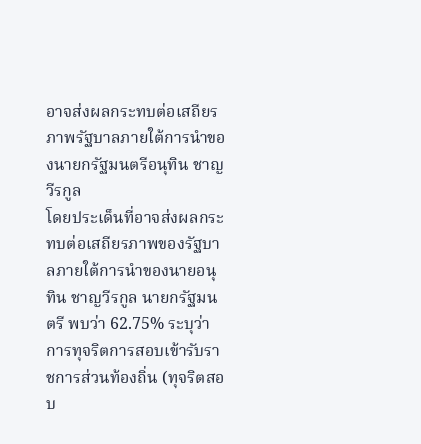อาจส่งผลกระทบต่อเสถียรภาพรัฐบาลภายใต้การนำของนายกรัฐมนตรีอนุทิน ชาญวีรกูล
โดยประเด็นที่อาจส่งผลกระทบต่อเสถียรภาพของรัฐบาลภายใต้การนำของนายอนุทิน ชาญวีรกูล นายกรัฐมนตรี พบว่า 62.75% ระบุว่า การทุจริตการสอบเข้ารับราชการส่วนท้องถิ่น (ทุจริตสอบ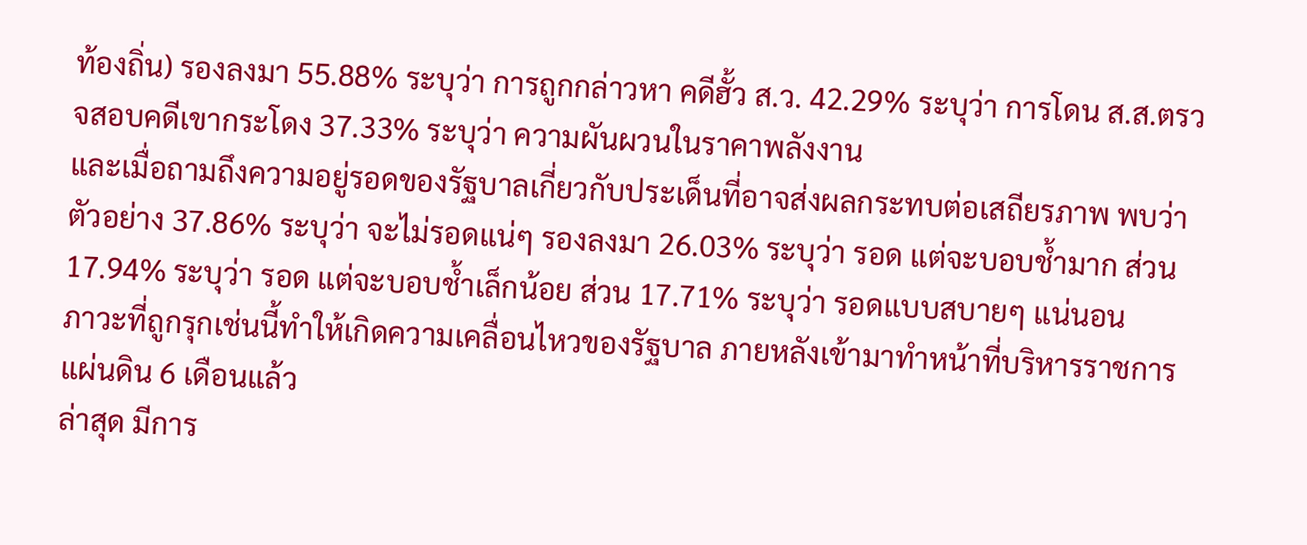ท้องถิ่น) รองลงมา 55.88% ระบุว่า การถูกกล่าวหา คดีฮั้ว ส.ว. 42.29% ระบุว่า การโดน ส.ส.ตรวจสอบคดีเขากระโดง 37.33% ระบุว่า ความผันผวนในราคาพลังงาน
และเมื่อถามถึงความอยู่รอดของรัฐบาลเกี่ยวกับประเด็นที่อาจส่งผลกระทบต่อเสถียรภาพ พบว่า ตัวอย่าง 37.86% ระบุว่า จะไม่รอดแน่ๆ รองลงมา 26.03% ระบุว่า รอด แต่จะบอบช้ำมาก ส่วน 17.94% ระบุว่า รอด แต่จะบอบช้ำเล็กน้อย ส่วน 17.71% ระบุว่า รอดแบบสบายๆ แน่นอน
ภาวะที่ถูกรุกเช่นนี้ทำให้เกิดความเคลื่อนไหวของรัฐบาล ภายหลังเข้ามาทำหน้าที่บริหารราชการแผ่นดิน 6 เดือนแล้ว
ล่าสุด มีการ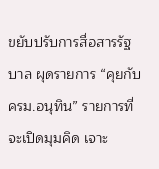ขยับปรับการสื่อสารรัฐบาล ผุดรายการ “คุยกับ ครม.อนุทิน” รายการที่จะเปิดมุมคิด เจาะ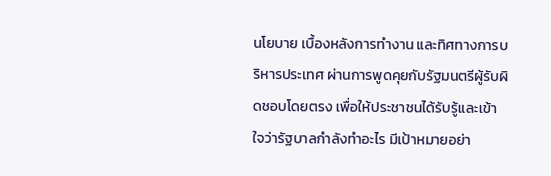นโยบาย เบื้องหลังการทำงาน และทิศทางการบริหารประเทศ ผ่านการพูดคุยกับรัฐมนตรีผู้รับผิดชอบโดยตรง เพื่อให้ประชาชนได้รับรู้และเข้าใจว่ารัฐบาลกำลังทำอะไร มีเป้าหมายอย่า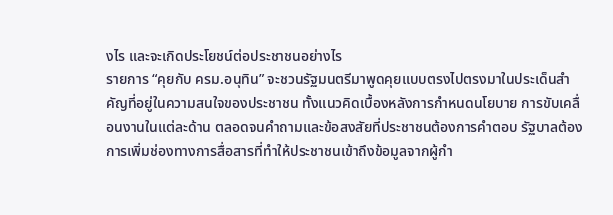งไร และจะเกิดประโยชน์ต่อประชาชนอย่างไร
รายการ “คุยกับ ครม.อนุทิน” จะชวนรัฐมนตรีมาพูดคุยแบบตรงไปตรงมาในประเด็นสำคัญที่อยู่ในความสนใจของประชาชน ทั้งแนวคิดเบื้องหลังการกำหนดนโยบาย การขับเคลื่อนงานในแต่ละด้าน ตลอดจนคำถามและข้อสงสัยที่ประชาชนต้องการคำตอบ รัฐบาลต้องการเพิ่มช่องทางการสื่อสารที่ทำให้ประชาชนเข้าถึงข้อมูลจากผู้กำ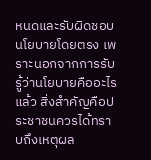หนดและรับผิดชอบนโยบายโดยตรง เพราะนอกจากการรับรู้ว่านโยบายคืออะไรแล้ว สิ่งสำคัญคือประชาชนควรได้ทราบถึงเหตุผล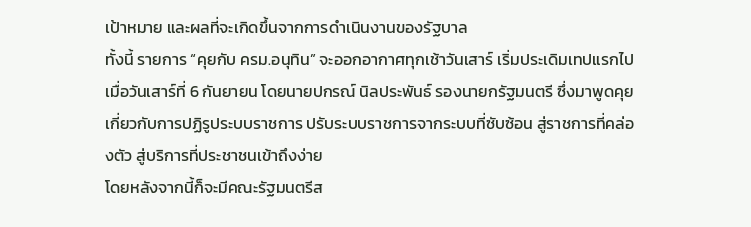เป้าหมาย และผลที่จะเกิดขึ้นจากการดำเนินงานของรัฐบาล
ทั้งนี้ รายการ “คุยกับ ครม.อนุทิน” จะออกอากาศทุกเช้าวันเสาร์ เริ่มประเดิมเทปแรกไปเมื่อวันเสาร์ที่ 6 กันยายน โดยนายปกรณ์ นิลประพันธ์ รองนายกรัฐมนตรี ซึ่งมาพูดคุยเกี่ยวกับการปฏิรูประบบราชการ ปรับระบบราชการจากระบบที่ซับซ้อน สู่ราชการที่คล่องตัว สู่บริการที่ประชาชนเข้าถึงง่าย
โดยหลังจากนี้ก็จะมีคณะรัฐมนตรีส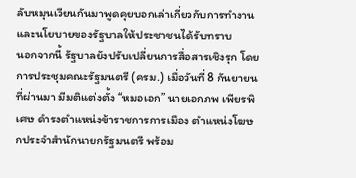ลับหมุนเวียนกันมาพูดคุยบอกเล่าเกี่ยวกับการทำงานและนโยบายของรัฐบาลให้ประชาชนได้รับทราบ
นอกจากนี้ รัฐบาลยังปรับเปลี่ยนการสื่อสารเชิงรุก โดยการประชุมคณะรัฐมนตรี (ครม.) เมื่อวันที่ 8 กันยายนที่ผ่านมา มีมติแต่งตั้ง “หมอเอก” นายเอกภพ เพียรพิเศษ ดำรงตำแหน่งข้าราชการการเมือง ตำแหน่งโฆษกประจำสำนักนายกรัฐมนตรี พร้อม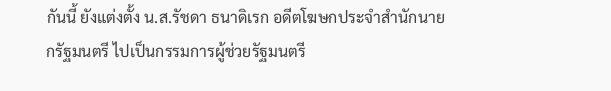กันนี้ ยังแต่งตั้ง น.ส.รัชดา ธนาดิเรก อดีตโฆษกประจำสำนักนายกรัฐมนตรี ไปเป็นกรรมการผู้ช่วยรัฐมนตรี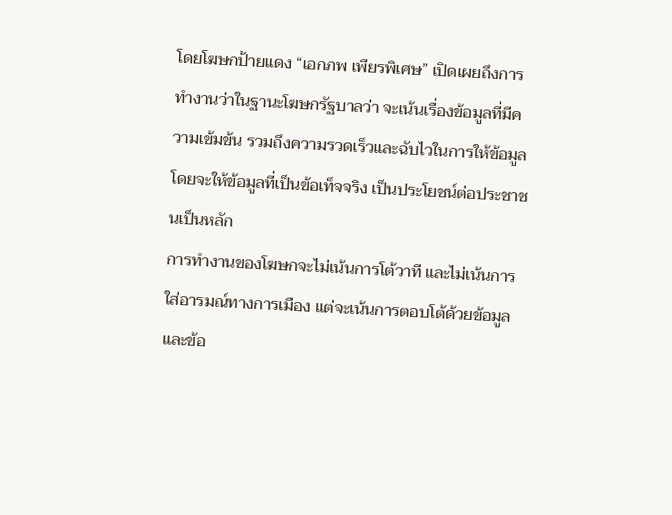โดยโฆษกป้ายแดง “เอกภพ เพียรพิเศษ” เปิดเผยถึงการทำงานว่าในฐานะโฆษกรัฐบาลว่า จะเน้นเรื่องข้อมูลที่มีความเข้มข้น รวมถึงความรวดเร็วและฉับไวในการให้ข้อมูล โดยจะให้ข้อมูลที่เป็นข้อเท็จจริง เป็นประโยชน์ต่อประชาชนเป็นหลัก
การทำงานของโฆษกจะไม่เน้นการโต้วาที และไม่เน้นการใส่อารมณ์ทางการเมือง แต่จะเน้นการตอบโต้ด้วยข้อมูลและข้อ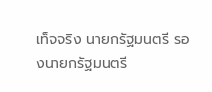เท็จจริง นายกรัฐมนตรี รองนายกรัฐมนตรี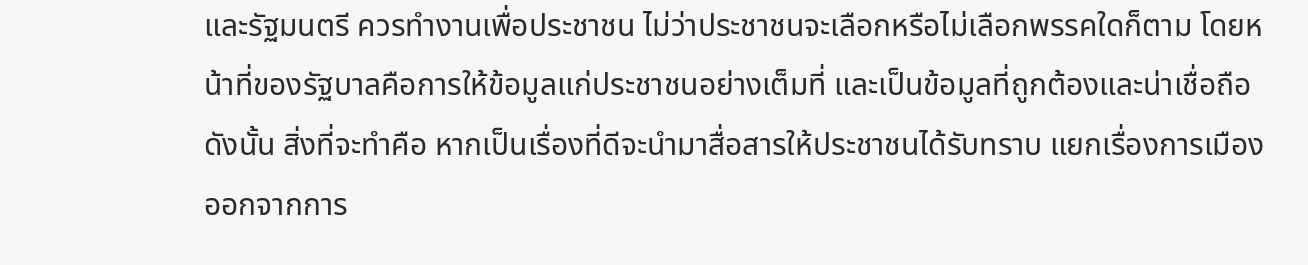และรัฐมนตรี ควรทำงานเพื่อประชาชน ไม่ว่าประชาชนจะเลือกหรือไม่เลือกพรรคใดก็ตาม โดยหน้าที่ของรัฐบาลคือการให้ข้อมูลแก่ประชาชนอย่างเต็มที่ และเป็นข้อมูลที่ถูกต้องและน่าเชื่อถือ
ดังนั้น สิ่งที่จะทำคือ หากเป็นเรื่องที่ดีจะนำมาสื่อสารให้ประชาชนได้รับทราบ แยกเรื่องการเมืองออกจากการ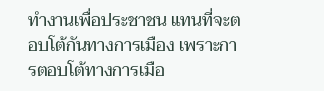ทำงานเพื่อประชาชน แทนที่จะตอบโต้กันทางการเมือง เพราะการตอบโต้ทางการเมือ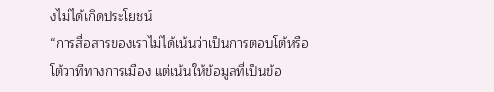งไม่ได้เกิดประโยชน์
“การสื่อสารของเราไม่ได้เน้นว่าเป็นการตอบโต้หรือโต้วาทีทางการเมือง แต่เน้นให้ข้อมูลที่เป็นข้อ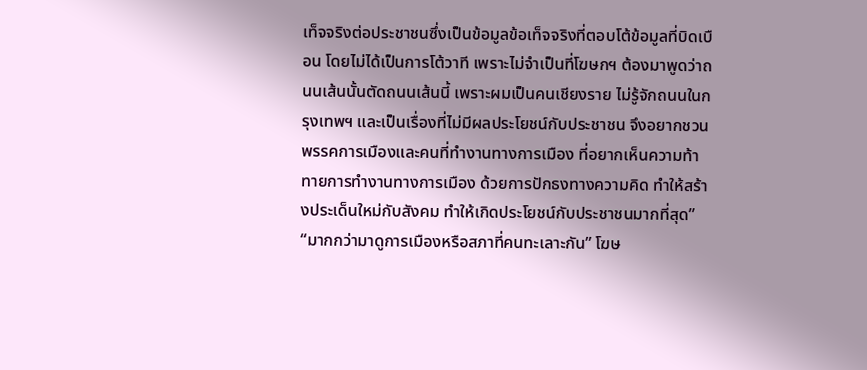เท็จจริงต่อประชาชนซึ่งเป็นข้อมูลข้อเท็จจริงที่ตอบโต้ข้อมูลที่บิดเบือน โดยไม่ได้เป็นการโต้วาที เพราะไม่จำเป็นที่โฆษกฯ ต้องมาพูดว่าถนนเส้นนั้นตัดถนนเส้นนี้ เพราะผมเป็นคนเชียงราย ไม่รู้จักถนนในกรุงเทพฯ และเป็นเรื่องที่ไม่มีผลประโยชน์กับประชาชน จึงอยากชวนพรรคการเมืองและคนที่ทำงานทางการเมือง ที่อยากเห็นความท้าทายการทำงานทางการเมือง ด้วยการปักธงทางความคิด ทำให้สร้างประเด็นใหม่กับสังคม ทำให้เกิดประโยชน์กับประชาชนมากที่สุด”
“มากกว่ามาดูการเมืองหรือสภาที่คนทะเลาะกัน” โฆษ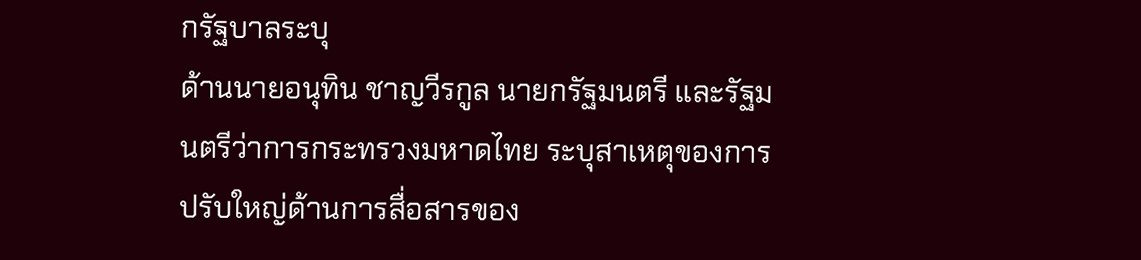กรัฐบาลระบุ
ด้านนายอนุทิน ชาญวีรกูล นายกรัฐมนตรี และรัฐมนตรีว่าการกระทรวงมหาดไทย ระบุสาเหตุของการปรับใหญ่ด้านการสื่อสารของ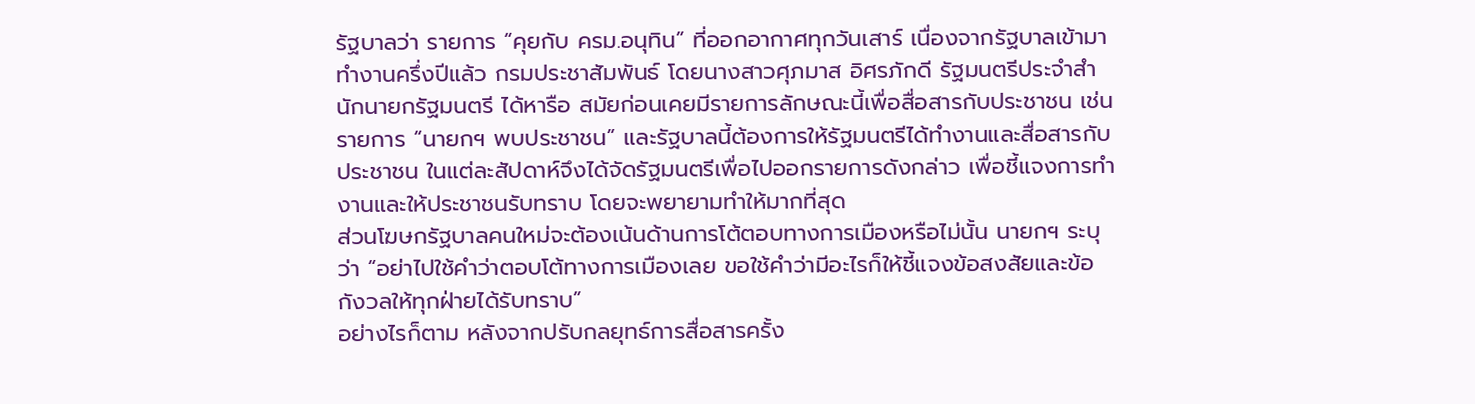รัฐบาลว่า รายการ “คุยกับ ครม.อนุทิน” ที่ออกอากาศทุกวันเสาร์ เนื่องจากรัฐบาลเข้ามาทำงานครึ่งปีแล้ว กรมประชาสัมพันธ์ โดยนางสาวศุภมาส อิศรภักดี รัฐมนตรีประจำสำนักนายกรัฐมนตรี ได้หารือ สมัยก่อนเคยมีรายการลักษณะนี้เพื่อสื่อสารกับประชาชน เช่น รายการ “นายกฯ พบประชาชน” และรัฐบาลนี้ต้องการให้รัฐมนตรีได้ทำงานและสื่อสารกับประชาชน ในแต่ละสัปดาห์จึงได้จัดรัฐมนตรีเพื่อไปออกรายการดังกล่าว เพื่อชี้แจงการทำงานและให้ประชาชนรับทราบ โดยจะพยายามทำให้มากที่สุด
ส่วนโฆษกรัฐบาลคนใหม่จะต้องเน้นด้านการโต้ตอบทางการเมืองหรือไม่นั้น นายกฯ ระบุว่า “อย่าไปใช้คำว่าตอบโต้ทางการเมืองเลย ขอใช้คำว่ามีอะไรก็ให้ชี้แจงข้อสงสัยและข้อกังวลให้ทุกฝ่ายได้รับทราบ”
อย่างไรก็ตาม หลังจากปรับกลยุทธ์การสื่อสารครั้ง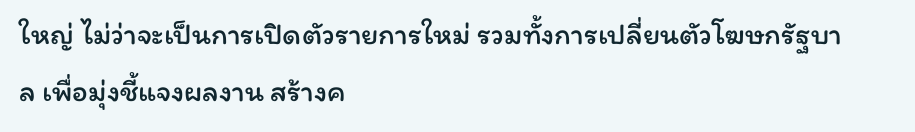ใหญ่ ไม่ว่าจะเป็นการเปิดตัวรายการใหม่ รวมทั้งการเปลี่ยนตัวโฆษกรัฐบาล เพื่อมุ่งชี้แจงผลงาน สร้างค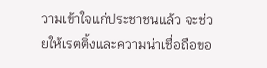วามเข้าใจแก่ประชาชนแล้ว จะช่วยให้เรตติ้งและความน่าเชื่อถือขอ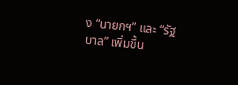ง “นายกฯ” และ “รัฐบาล” เพิ่มขึ้น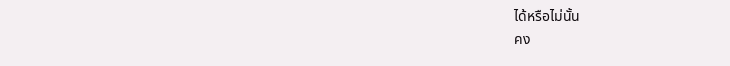ได้หรือไม่นั้น
คง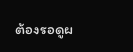ต้องรอดูผ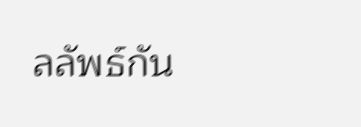ลลัพธ์กัน